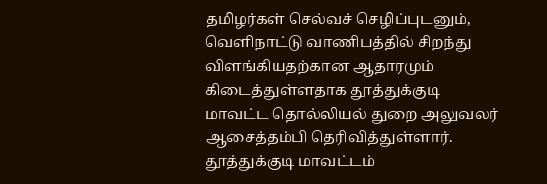தமிழர்கள் செல்வச் செழிப்புடனும், வெளிநாட்டு வாணிபத்தில் சிறந்து விளங்கியதற்கான ஆதாரமும் கிடைத்துள்ளதாக தூத்துக்குடி மாவட்ட தொல்லியல் துறை அலுவலர் ஆசைத்தம்பி தெரிவித்துள்ளார். தூத்துக்குடி மாவட்டம்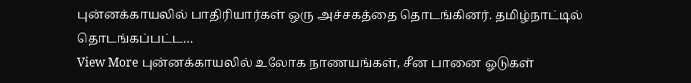புன்னக்காயலில் பாதிரியார்கள் ஒரு அச்சகத்தை தொடங்கினர். தமிழ்நாட்டில் தொடங்கப்பட்ட…
View More புன்னக்காயலில் உலோக நாணயங்கள், சீன பானை ஓடுகள்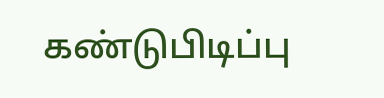கண்டுபிடிப்பு